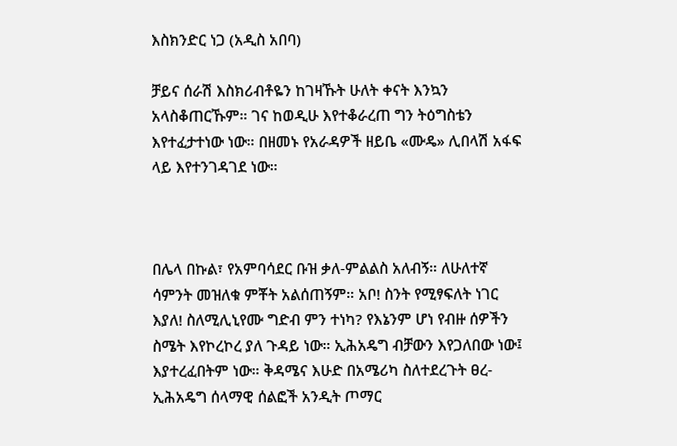እስክንድር ነጋ (አዲስ አበባ)

ቻይና ሰራሽ እስክሪብቶዬን ከገዛኹት ሁለት ቀናት እንኳን አላስቆጠርኹም። ገና ከወዲሁ እየተቆራረጠ ግን ትዕግስቴን እየተፈታተነው ነው። በዘመኑ የአራዳዎች ዘይቤ «ሙዴ» ሊበላሽ አፋፍ ላይ እየተንገዳገደ ነው።



በሌላ በኩል፣ የአምባሳደር ቡዝ ቃለ-ምልልስ አለብኝ። ለሁለተኛ ሳምንት መዝለቁ ምቾት አልሰጠኝም። አቦ! ስንት የሚፃፍለት ነገር እያለ! ስለሚሊኒየሙ ግድብ ምን ተነካ? የእኔንም ሆነ የብዙ ሰዎችን ስሜት እየኮረኮረ ያለ ጉዳይ ነው። ኢሕአዴግ ብቻውን እየጋለበው ነው፤ እያተረፈበትም ነው። ቅዳሜና እሁድ በአሜሪካ ስለተደረጉት ፀረ-ኢሕአዴግ ሰላማዊ ሰልፎች አንዲት ጦማር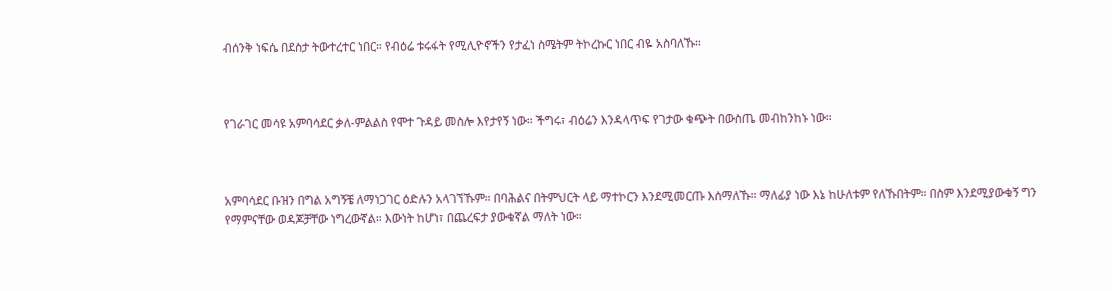ብሰንቅ ነፍሴ በደስታ ትውተረተር ነበር። የብዕሬ ቱሩፋት የሚሊዮኖችን የታፈነ ስሜትም ትኮረኩር ነበር ብዬ አስባለኹ።



የገራገር መሳዩ አምባሳደር ቃለ-ምልልስ የሞተ ጉዳይ መስሎ እየታየኝ ነው። ችግሩ፣ ብዕሬን እንዳላጥፍ የገታው ቁጭት በውስጤ መብከንከኑ ነው።



አምባሳደር ቡዝን በግል አግኝቼ ለማነጋገር ዕድሉን አላገኘኹም። በባሕልና በትምህርት ላይ ማተኮርን እንደሚመርጡ እሰማለኹ። ማለፊያ ነው እኔ ከሁለቱም የለኹበትም። በስም እንደሚያውቁኝ ግን የማምናቸው ወዳጆቻቸው ነግረውኛል። እውነት ከሆነ፣ በጨረፍታ ያውቁኛል ማለት ነው።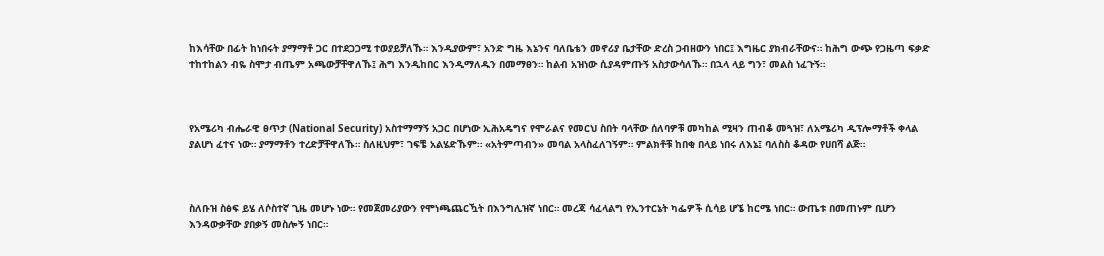ከእሳቸው በፊት ከነበሩት ያማማቶ ጋር በተደጋጋሚ ተወያይቻለኹ። እንዲያውም፣ አንድ ግዜ እኔንና ባለቤቴን መኖሪያ ቤታቸው ድረስ ጋብዘውን ነበር፤ እግዜር ያክብራቸውና። ከሕግ ውጭ የጋዜጣ ፍቃድ ተከተከልን ብዬ ስሞታ ብጤም አጫውቻቸዋለኹ፤ ሕግ እንዲከበር እንዲማለዱን በመማፀን። ከልብ አዝነው ሲያዳምጡኝ አስታውሳለኹ። በኋላ ላይ ግን፣ መልስ ነፈጉኝ።



የአሜሪካ ብሔራዊ ፀጥታ (National Security) አስተማማኝ አጋር በሆነው ኢሕአዴግና የሞራልና የመርህ ስበት ባላቸው ሰለባዎቹ መካከል ሚዛን ጠብቆ መጓዝ፣ ለአሜሪካ ዲፕሎማቶች ቀላል ያልሆነ ፈተና ነው። ያማማቶን ተረድቻቸዋለኹ። ስለዚህም፣ ገፍቼ አልሄድኹም። «አትምጣብን» መባል አላስፈለገኝም። ምልክቶቹ ከበቂ በላይ ነበሩ ለእኔ፤ ባለስስ ቆዳው የሀበሻ ልጅ።



ስለቡዝ ስፅፍ ይሄ ለሶስተኛ ጊዜ መሆኑ ነው። የመጀመሪያውን የሞነጫጨርዃት በእንግሊዝኛ ነበር። መረጃ ሳፈላልግ የኢንተርኔት ካፌዎች ሲሳይ ሆኜ ከርሜ ነበር። ውጤቱ በመጠኑም ቢሆን እንዳውቃቸው ያበቃኝ መስሎኝ ነበር።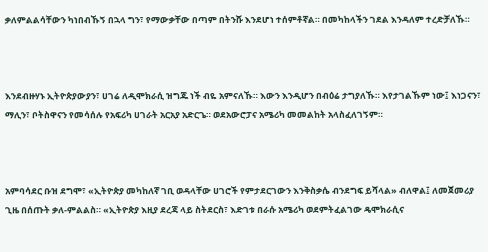ቃለምልልሳቸውን ካነበብኹኝ በኋላ ግን፣ የማውቃቸው በጣም በትንሹ እንደሆነ ተሰምቶኛል። በመካከላችን ገደል እንዳለም ተረድቻለኹ።



እንደብዙሃኑ ኢትዮጵያውያን፣ ሀገሬ ለዲሞክራሲ ዝግጁ ነች ብዬ አምናለኹ። እውን እንዲሆን በብዕሬ ታግያለኹ። እየታገልኹም ነው፤ እነጋናን፣ ማሊን፣ ቦትስዋናን የመሳሰሉ የአፍሪካ ሀገራት አርአያ አድርጌ። ወደአውሮፓና አሜሪካ መመልከት አላስፈለገኝም።



አምባሳደር ቡዝ ደግሞ፣ «ኢትዮጵያ መካከለኛ ገቢ ወዳላቸው ሀገሮች የምታደርገውን እንቅስቃሴ ብንደግፍ ይሻላል» ብለዋል፤ ለመጀመሪያ ጊዜ በሰጡት ቃለ-ምልልስ። «ኢትዮጵያ እዚያ ደረጃ ላይ ስትደርስ፣ እድገቱ በራሱ አሜሪካ ወደምትፈልገው ዴሞክራሲና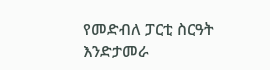የመድብለ ፓርቲ ስርዓት እንድታመራ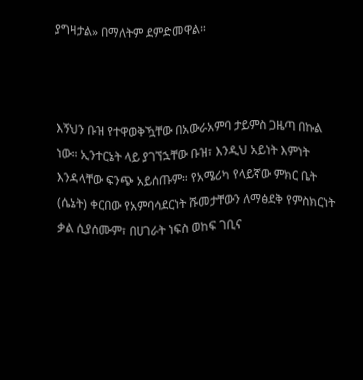ያግዛታል» በማለትም ደምድመዋል።



እኝህን ቡዝ የተዋወቅዃቸው በአውራአምባ ታይምስ ጋዜጣ በኩል ነው። ኢንተርኔት ላይ ያገኘኋቸው ቡዝ፣ እንዲህ አይነት እምነት እንዳላቸው ፍንጭ አይሰጡም። የአሜሪካ የላይኛው ምክር ቤት (ሴኔት) ቀርበው የአምባሳደርነት ሹመታቸውን ለማፅደቅ የምስክርነት ቃል ሲያሰሙም፣ በሀገራት ነፍስ ወከፍ ገቢና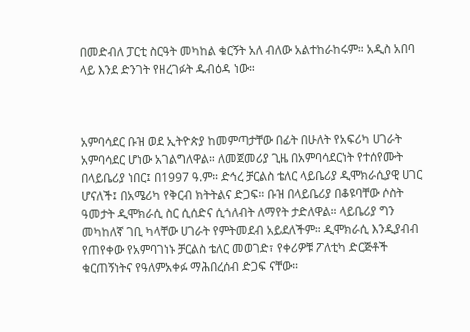በመድብለ ፓርቲ ስርዓት መካከል ቁርኝት አለ ብለው አልተከራከሩም። አዲስ አበባ ላይ እንደ ድንገት የዘረገፉት ዱብዕዳ ነው።



አምባሳደር ቡዝ ወደ ኢትዮጵያ ከመምጣታቸው በፊት በሁለት የአፍሪካ ሀገራት አምባሳደር ሆነው አገልግለዋል። ለመጀመሪያ ጊዜ በአምባሳደርነት የተሰየሙት በላይቤሪያ ነበር፤ በ1997 ዓ.ም። ድኅረ ቻርልስ ቴለር ላይቤሪያ ዲሞክራሲያዊ ሀገር ሆናለች፤ በአሜሪካ የቅርብ ክትትልና ድጋፍ። ቡዝ በላይቤሪያ በቆዩባቸው ሶስት ዓመታት ዲሞክራሲ ስር ሲሰድና ሲጎለብት ለማየት ታድለዋል። ላይቤሪያ ግን መካከለኛ ገቢ ካላቸው ሀገራት የምትመደብ አይደለችም። ዲሞክራሲ እንዲያብብ የጠየቀው የአምባገነኑ ቻርልስ ቴለር መወገድ፣ የቀሪዎቹ ፖለቲካ ድርጅቶች ቁርጠኝነትና የዓለምአቀፉ ማሕበረሰብ ድጋፍ ናቸው።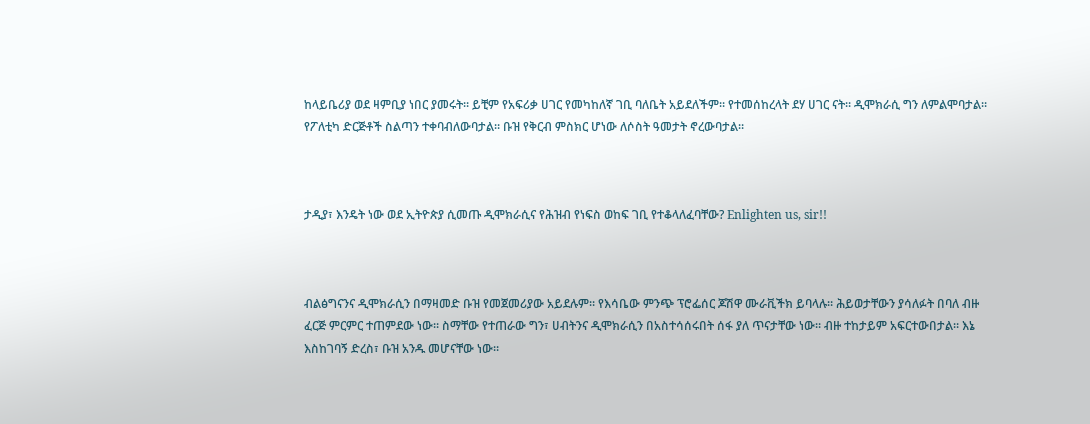ከላይቤሪያ ወደ ዛምቢያ ነበር ያመሩት። ይቺም የአፍሪቃ ሀገር የመካከለኛ ገቢ ባለቤት አይደለችም። የተመሰከረላት ደሃ ሀገር ናት። ዲሞክራሲ ግን ለምልሞባታል። የፖለቲካ ድርጅቶች ስልጣን ተቀባብለውባታል። ቡዝ የቅርብ ምስክር ሆነው ለሶስት ዓመታት ኖረውባታል።



ታዲያ፣ እንዴት ነው ወደ ኢትዮጵያ ሲመጡ ዲሞክራሲና የሕዝብ የነፍስ ወከፍ ገቢ የተቆላለፈባቸው? Enlighten us, sir!!



ብልፅግናንና ዲሞክራሲን በማዛመድ ቡዝ የመጀመሪያው አይደሉም። የእሳቤው ምንጭ ፕሮፌሰር ጆሽዋ ሙራቪችክ ይባላሉ። ሕይወታቸውን ያሳለፉት በባለ ብዙ ፈርጅ ምርምር ተጠምደው ነው። ስማቸው የተጠራው ግን፣ ሀብትንና ዲሞክራሲን በአስተሳሰሩበት ሰፋ ያለ ጥናታቸው ነው። ብዙ ተከታይም አፍርተውበታል። እኔ እስከገባኝ ድረስ፣ ቡዝ አንዱ መሆናቸው ነው።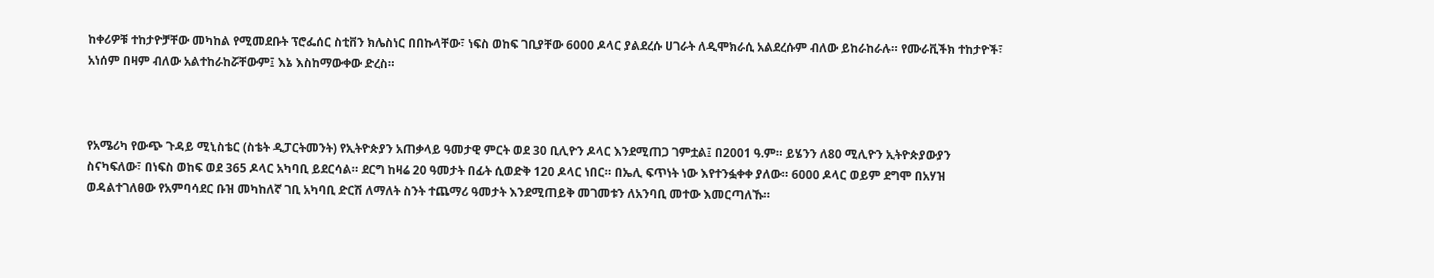ከቀሪዎቹ ተከታዮቻቸው መካከል የሚመደቡት ፕሮፌሰር ስቲቨን ክሌስነር በበኩላቸው፣ ነፍስ ወከፍ ገቢያቸው 6000 ዶላር ያልደረሱ ሀገራት ለዲሞክራሲ አልደረሱም ብለው ይከራከራሉ። የሙራቪችክ ተከታዮች፣ አነሰም በዛም ብለው አልተከራከሯቸውም፤ እኔ እስከማውቀው ድረስ።



የአሜሪካ የውጭ ጉዳይ ሚኒስቴር (ስቴት ዲፓርትመንት) የኢትዮጵያን አጠቃላይ ዓመታዊ ምርት ወደ 30 ቢሊዮን ዶላር እንደሚጠጋ ገምቷል፤ በ2001 ዓ.ም። ይሄንን ለ80 ሚሊዮን ኢትዮጵያውያን ስናካፍለው፣ በነፍስ ወከፍ ወደ 365 ዶላር አካባቢ ይደርሳል። ደርግ ከዛሬ 20 ዓመታት በፊት ሲወድቅ 120 ዶላር ነበር። በኤሊ ፍጥነት ነው እየተንፏቀቀ ያለው። 6000 ዶላር ወይም ደግሞ በአሃዝ ወዳልተገለፀው የአምባሳደር ቡዝ መካከለኛ ገቢ አካባቢ ድርሽ ለማለት ስንት ተጨማሪ ዓመታት እንደሚጠይቅ መገመቱን ለአንባቢ መተው እመርጣለኹ።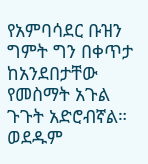የአምባሳደር ቡዝን ግምት ግን በቀጥታ ከአንደበታቸው የመስማት አጉል ጉጉት አድሮብኛል። ወደዱም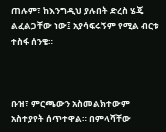ጠሉም፣ ከእንግዲህ ያሉበት ድረስ ሄጄ ልፈልጋቸው ነው፤ አያሳፍሩኝም የሚል ብርቱ ተስፋ ሰንቄ።



ቡዝ፣ ምርጫውን አስመልክተውም አስተያየት ሰጥተዋል። በምላሻቸው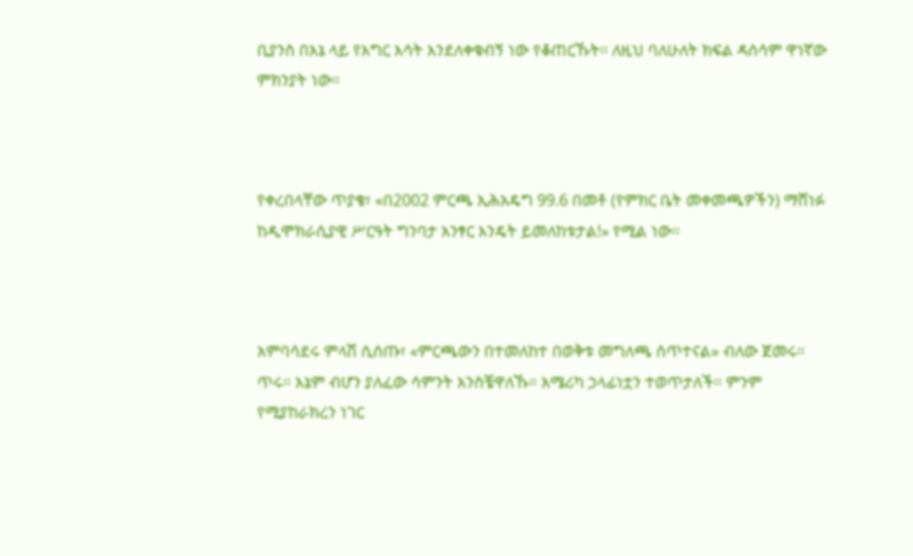ቢያንስ በእኔ ላይ የእግር እሳት እንደለቀቁብኝ ነው የቆጠርኹት። ለዚህ ባለሁለት ክፍል ዳሰሳም ዋነኛው ምክንያት ነው።



የቀረበላቸው ጥያቄ፣ «በ2002 ምርጫ ኢሕአዴግ 99.6 በመቶ (የምክር ቤት መቀመጫዎችን) ማሸነፉ ከዲሞክራሲያዊ ሥርዓት ግንባታ አንፃር እንዴት ይመለከቱታል!» የሚል ነው።



አምባሳደሩ ምላሽ ሲሰጡ፣ «ምርጫውን በተመለከተ በወቅቱ መግለጫ ሰጥተናል» ብለው ጀመሩ። ጥሩ። እኔም ብሆን ያለፈው ሳምንት አንስቼዋለኹ። አሜሪካ ኃላፊነቷን ተወጥታለች። ምንም የሚያከራክረን ነገር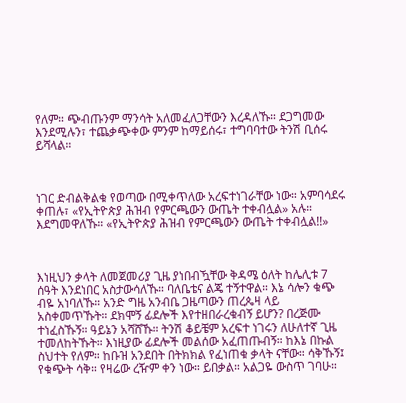የለም። ጭብጡንም ማንሳት አለመፈለጋቸውን እረዳለኹ። ደጋግመው እንደሚሉን፣ ተጨቃጭቀው ምንም ከማይሰሩ፣ ተግባባተው ትንሽ ቢሰሩ ይሻላል።



ነገር ድብልቅልቁ የወጣው በሚቀጥለው አረፍተነገራቸው ነው። አምባሳደሩ ቀጠሉ፣ «የኢትዮጵያ ሕዝብ የምርጫውን ውጤት ተቀብሏል» አሉ። እደግመዋለኹ። «የኢትዮጵያ ሕዝብ የምርጫውን ውጤት ተቀብሏል!!»



እነዚህን ቃላት ለመጀመሪያ ጊዜ ያነበብዃቸው ቅዳሜ ዕለት ከሌሊቱ 7 ሰዓት እንደነበር አስታውሳለኹ። ባለቤቴና ልጄ ተኝተዋል። እኔ ሳሎን ቁጭ ብዬ አነባለኹ። አንድ ግዜ አንብቤ ጋዜጣውን ጠረጴዛ ላይ አስቀመጥኹት። ደክሞኝ ፊደሎች እየተዘበራረቁብኝ ይሆን? በረጅሙ ተነፈስኹኝ። ዓይኔን አሻሸኹ። ትንሽ ቆይቼም አረፍተ ነገሩን ለሁለተኛ ጊዜ ተመለከትኹት። እነዚያው ፊደሎች መልሰው አፈጠጡብኝ። ከእኔ በኩል ስህተት የለም። ከቡዝ አንደበት በትክክል የፈነጠቁ ቃላት ናቸው። ሳቅኹኝ፤ የቁጭት ሳቅ። የዛሬው ረዥም ቀን ነው። ይበቃል። አልጋዬ ውስጥ ገባሁ።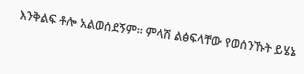እንቅልፍ ቶሎ አልወሰደኝም። ምላሽ ልፅፍላቸው የወሰንኹት ይሄኔ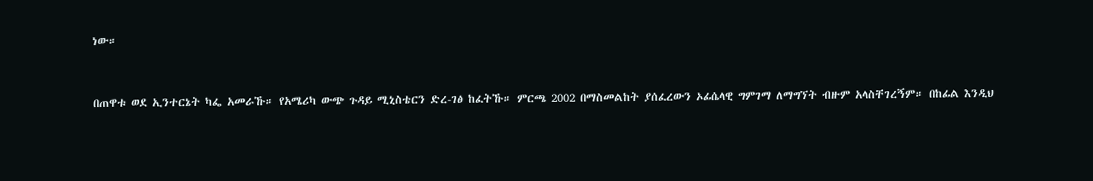ነው።



በጠዋቱ ወደ ኢንተርኔት ካፌ አመራኹ። የአሜሪካ ውጭ ጉዳይ ሚኒስቴርን ድረ-ገፅ ከፈትኹ። ምርጫ 2002 በማስመልከት ያሰፈረውን ኦፊሴላዊ ግምገማ ለማግኘት ብዙም አላስቸገረኝም። በከፊል እንዲህ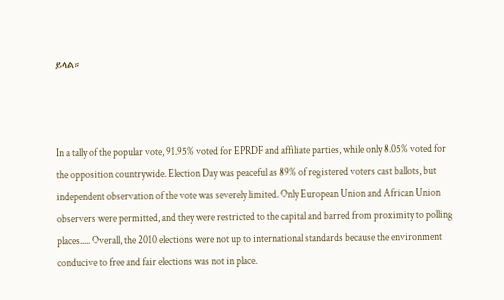ይላል።



In a tally of the popular vote, 91.95% voted for EPRDF and affiliate parties, while only 8.05% voted for the opposition countrywide. Election Day was peaceful as 89% of registered voters cast ballots, but independent observation of the vote was severely limited. Only European Union and African Union observers were permitted, and they were restricted to the capital and barred from proximity to polling places..... Overall, the 2010 elections were not up to international standards because the environment conducive to free and fair elections was not in place.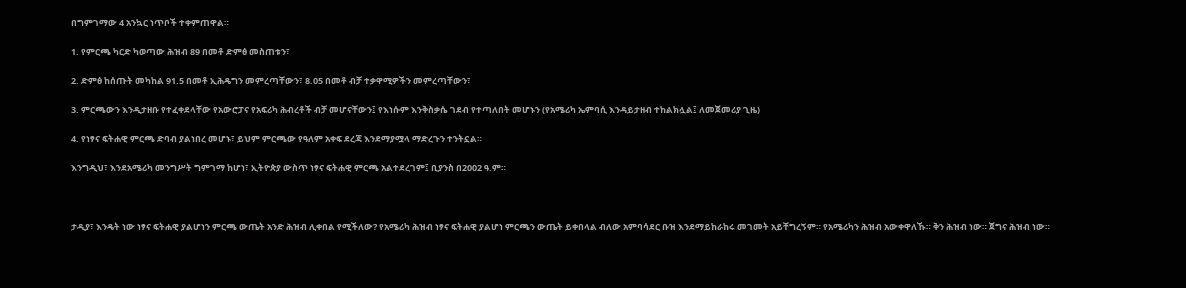በግምገማው 4 አንኳር ነጥቦች ተቀምጠዋል።

1. የምርጫ ካርድ ካወጣው ሕዝብ 89 በመቶ ድምፅ መስጠቱን፣

2. ድምፅ ከሰጡት መካከል 91.5 በመቶ ኢሕዴግን መምረጣቸውን፣ 8.05 በመቶ ብቻ ተቃዋሚዎችን መምረጣቸውን፣

3. ምርጫውን እንዲታዘቡ የተፈቀደላቸው የአውሮፓና የአፍሪካ ሕብረቶች ብቻ መሆናቸውን፤ የእነሱም እንቅስቃሴ ገደብ የተጣለበት መሆኑን (የአሜሪካ ኤምባሲ እንዳይታዘብ ተከልክሏል፤ ለመጀመሪያ ጊዜ)

4. የነፃና ፍትሐዊ ምርጫ ድባብ ያልነበረ መሆኑ፣ ይህም ምርጫው የዓለም አቀፍ ደረጃ እንደማያሟላ ማድረጉን ተንትኗል።

እንግዲህ፣ እንደአሜሪካ መንግሥት ግምገማ ከሆነ፣ ኢትዮጵያ ውስጥ ነፃና ፍትሐዊ ምርጫ አልተደረገም፤ ቢያንስ በ2002 ዓ.ም።



ታዲያ፣ እንዴት ነው ነፃና ፍትሐዊ ያልሆነን ምርጫ ውጤት አንድ ሕዝብ ሊቀበል የሚችለው? የአሜሪካ ሕዝብ ነፃና ፍትሐዊ ያልሆነ ምርጫን ውጤት ይቀበላል ብለው አምባሳደር ቡዝ እንደማይከራከሩ መገመት አይቸግረኝም። የአሜሪካን ሕዝብ አውቀዋለኹ። ቅን ሕዝብ ነው። ጀግና ሕዝብ ነው።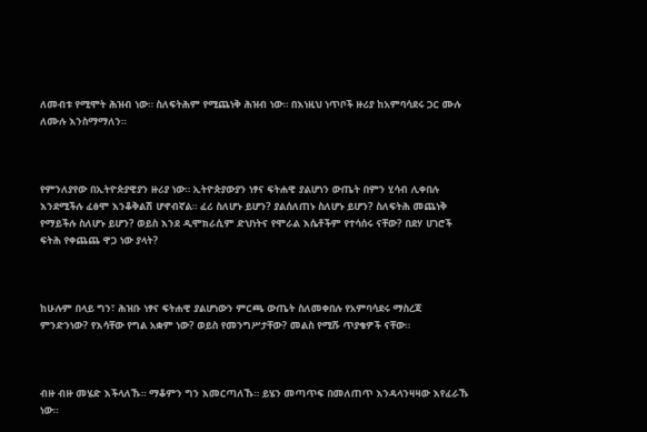ለመብቱ የሚሞት ሕዝብ ነው። ስለፍትሕም የሚጨነቅ ሕዝብ ነው። በእነዚህ ነጥቦች ዙሪያ ከአምባሳደሩ ጋር ሙሉ ለሙሉ እንስማማለን።



የምንለያየው በኢትዮጵያዊያን ዙሪያ ነው። ኢትዮጵያውያን ነፃና ፍትሐዊ ያልሆነን ውጤት በምን ሂሳብ ሊቀበሉ እንደሚችሉ ፈፅሞ እንቆቅልሽ ሆኖብኛል። ፈሪ ስለሆኑ ይሆን? ያልሰለጠኑ ስለሆኑ ይሆን? ስለፍትሕ መጨነቅ የማይችሉ ስለሆኑ ይሆን? ወይስ እንደ ዲሞክራሲም ድህነትና የሞራል እሴቶችም የተሳሰሩ ናቸው? በደሃ ሀገሮች ፍትሕ የቀጨጨ ዋጋ ነው ያላት?



ከሁሉም በላይ ግን፣ ሕዝቡ ነፃና ፍትሐዊ ያልሆነውን ምርጫ ውጤት ስለመቀበሉ የአምባሳደሩ ማስረጃ ምንድንነው? የእሳቸው የግል አቋም ነው? ወይስ የመንግሥታቸው? መልስ የሚሹ ጥያቄዎች ናቸው።



ብዙ ብዙ መሄድ እችላለኹ። ማቆምን ግን እመርጣለኹ። ይሄን መጣጥፍ በመለጠጥ እንዳላንዛዛው እየፈራኹ ነው።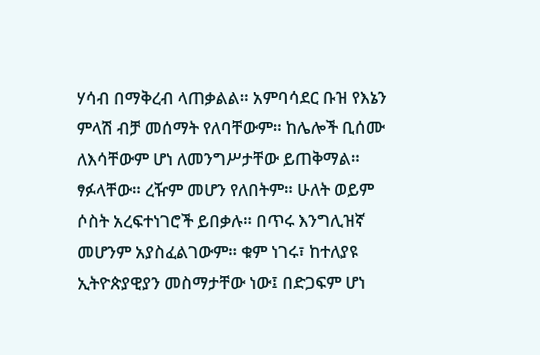ሃሳብ በማቅረብ ላጠቃልል። አምባሳደር ቡዝ የእኔን ምላሽ ብቻ መሰማት የለባቸውም። ከሌሎች ቢሰሙ ለእሳቸውም ሆነ ለመንግሥታቸው ይጠቅማል። ፃፉላቸው። ረዥም መሆን የለበትም። ሁለት ወይም ሶስት አረፍተነገሮች ይበቃሉ። በጥሩ እንግሊዝኛ መሆንም አያስፈልገውም። ቁም ነገሩ፣ ከተለያዩ ኢትዮጵያዊያን መስማታቸው ነው፤ በድጋፍም ሆነ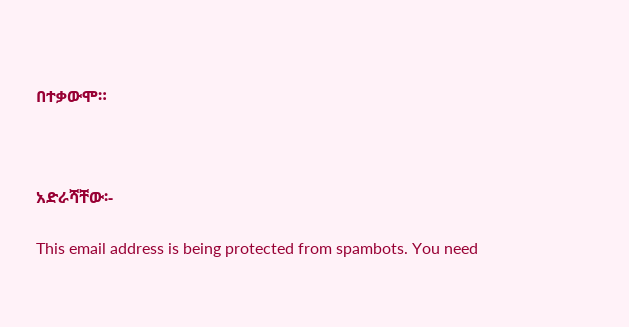በተቃውሞ።



አድራሻቸው፡-

This email address is being protected from spambots. You need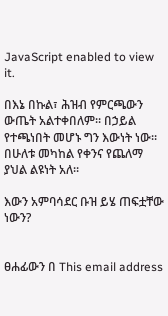JavaScript enabled to view it.

በእኔ በኩል፣ ሕዝብ የምርጫውን ውጤት አልተቀበለም። በኃይል የተጫነበት መሆኑ ግን እውነት ነው። በሁለቱ መካከል የቀንና የጨለማ ያህል ልዩነት አለ።

እውን አምባሳደር ቡዝ ይሄ ጠፍቷቸው ነውን?


ፀሐፊውን በ This email address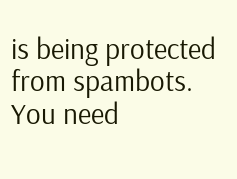is being protected from spambots. You need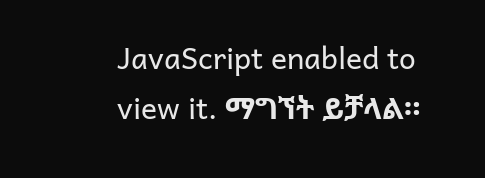JavaScript enabled to view it. ማግኘት ይቻላል።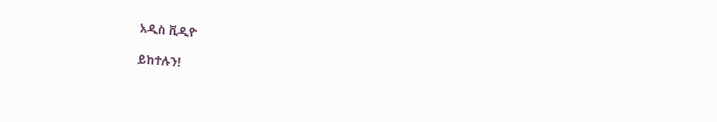አዲስ ቪዲዮ

ይከተሉን!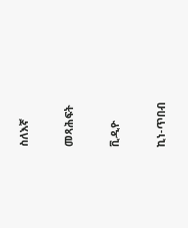ስለእኛ

መጻሕፍት

ቪዲዮ

ኪነ-ጥበብ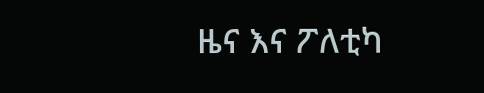ዜና እና ፖለቲካ